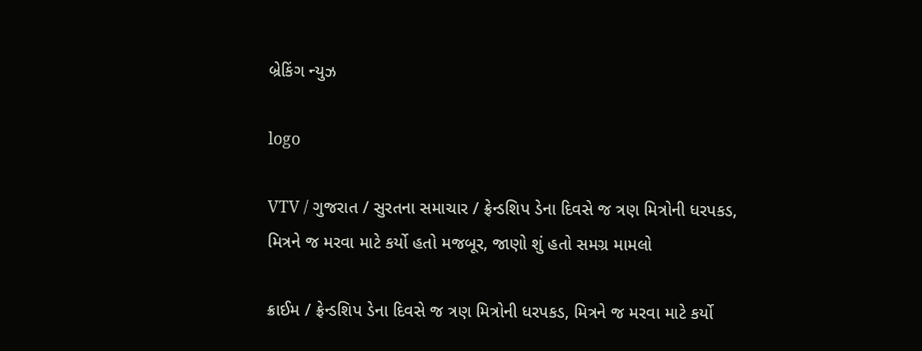બ્રેકિંગ ન્યુઝ

logo

VTV / ગુજરાત / સુરતના સમાચાર / ફ્રેન્ડશિપ ડેના દિવસે જ ત્રણ મિત્રોની ધરપકડ, મિત્રને જ મરવા માટે કર્યો હતો મજબૂર, જાણો શું હતો સમગ્ર મામલો

ક્રાઈમ / ફ્રેન્ડશિપ ડેના દિવસે જ ત્રણ મિત્રોની ધરપકડ, મિત્રને જ મરવા માટે કર્યો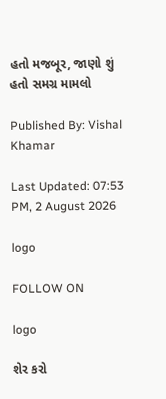હતો મજબૂર, જાણો શું હતો સમગ્ર મામલો

Published By: Vishal Khamar

Last Updated: 07:53 PM, 2 August 2026

logo

FOLLOW ON

logo

શેર કરો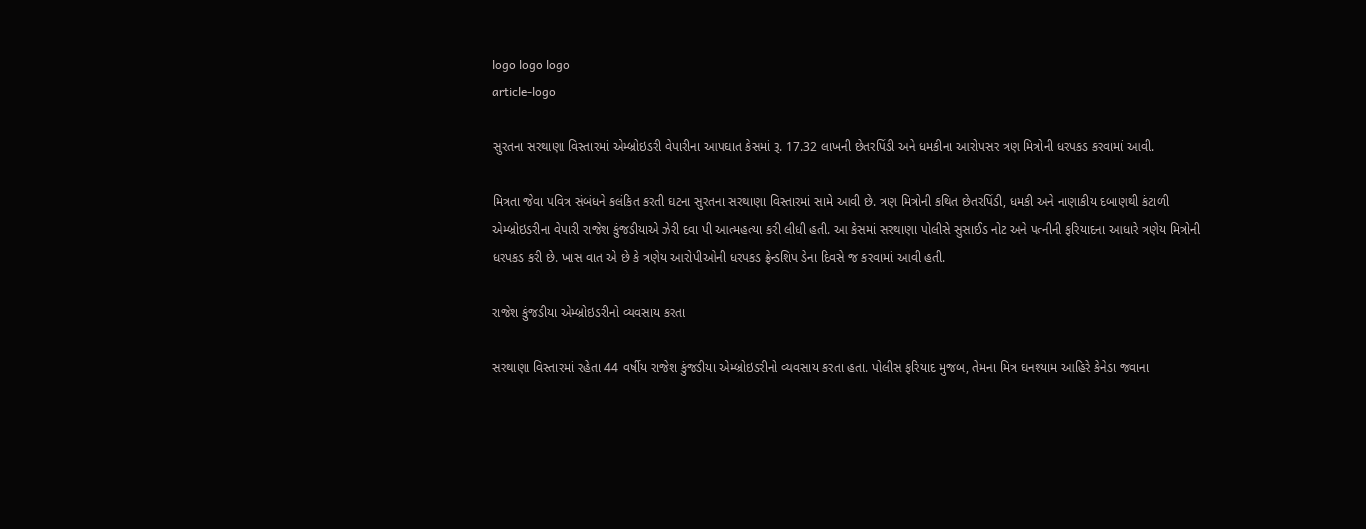logo logo logo
article-logo

સુરતના સરથાણા વિસ્તારમાં એમ્બ્રોઇડરી વેપારીના આપઘાત કેસમાં રૂ. 17.32 લાખની છેતરપિંડી અને ધમકીના આરોપસર ત્રણ મિત્રોની ધરપકડ કરવામાં આવી.

મિત્રતા જેવા પવિત્ર સંબંધને કલંકિત કરતી ઘટના સુરતના સરથાણા વિસ્તારમાં સામે આવી છે. ત્રણ મિત્રોની કથિત છેતરપિંડી, ધમકી અને નાણાકીય દબાણથી કંટાળી એમ્બ્રોઇડરીના વેપારી રાજેશ કુંજડીયાએ ઝેરી દવા પી આત્મહત્યા કરી લીધી હતી. આ કેસમાં સરથાણા પોલીસે સુસાઈડ નોટ અને પત્નીની ફરિયાદના આધારે ત્રણેય મિત્રોની ધરપકડ કરી છે. ખાસ વાત એ છે કે ત્રણેય આરોપીઓની ધરપકડ ફ્રેન્ડશિપ ડેના દિવસે જ કરવામાં આવી હતી.

રાજેશ કુંજડીયા એમ્બ્રોઇડરીનો વ્યવસાય કરતા

સરથાણા વિસ્તારમાં રહેતા 44 વર્ષીય રાજેશ કુંજડીયા એમ્બ્રોઇડરીનો વ્યવસાય કરતા હતા. પોલીસ ફરિયાદ મુજબ, તેમના મિત્ર ઘનશ્યામ આહિરે કેનેડા જવાના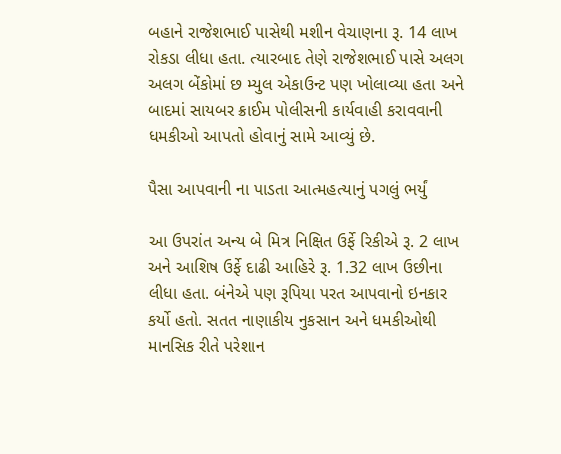બહાને રાજેશભાઈ પાસેથી મશીન વેચાણના રૂ. 14 લાખ રોકડા લીધા હતા. ત્યારબાદ તેણે રાજેશભાઈ પાસે અલગ અલગ બેંકોમાં છ મ્યુલ એકાઉન્ટ પણ ખોલાવ્યા હતા અને બાદમાં સાયબર ક્રાઈમ પોલીસની કાર્યવાહી કરાવવાની ધમકીઓ આપતો હોવાનું સામે આવ્યું છે.

પૈસા આપવાની ના પાડતા આત્મહત્યાનું પગલું ભર્યું

આ ઉપરાંત અન્ય બે મિત્ર નિક્ષિત ઉર્ફે રિકીએ રૂ. 2 લાખ અને આશિષ ઉર્ફે દાઢી આહિરે રૂ. 1.32 લાખ ઉછીના લીધા હતા. બંનેએ પણ રૂપિયા પરત આપવાનો ઇનકાર કર્યો હતો. સતત નાણાકીય નુકસાન અને ધમકીઓથી માનસિક રીતે પરેશાન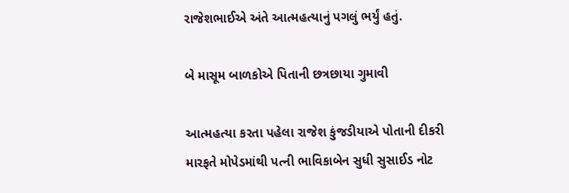રાજેશભાઈએ અંતે આત્મહત્યાનું પગલું ભર્યું હતું.

બે માસૂમ બાળકોએ પિતાની છત્રછાયા ગુમાવી

આત્મહત્યા કરતા પહેલા રાજેશ કુંજડીયાએ પોતાની દીકરી મારફતે મોપેડમાંથી પત્ની ભાવિકાબેન સુધી સુસાઈડ નોટ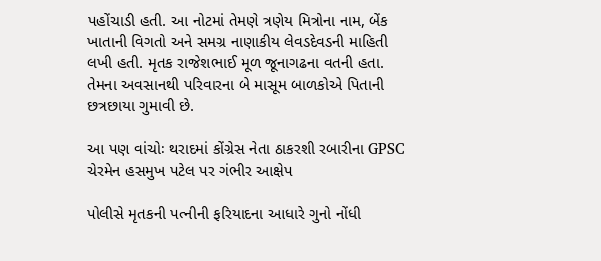પહોંચાડી હતી. આ નોટમાં તેમણે ત્રણેય મિત્રોના નામ, બેંક ખાતાની વિગતો અને સમગ્ર નાણાકીય લેવડદેવડની માહિતી લખી હતી. મૃતક રાજેશભાઈ મૂળ જૂનાગઢના વતની હતા. તેમના અવસાનથી પરિવારના બે માસૂમ બાળકોએ પિતાની છત્રછાયા ગુમાવી છે.

આ પણ વાંચોઃ થરાદમાં કોંગ્રેસ નેતા ઠાકરશી રબારીના GPSC ચેરમેન હસમુખ પટેલ પર ગંભીર આક્ષેપ

પોલીસે મૃતકની પત્નીની ફરિયાદના આધારે ગુનો નોંધી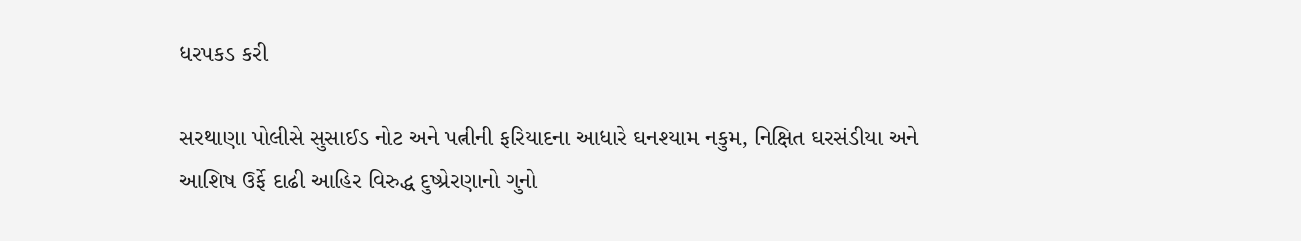ધરપકડ કરી

સરથાણા પોલીસે સુસાઈડ નોટ અને પત્નીની ફરિયાદના આધારે ઘનશ્યામ નકુમ, નિક્ષિત ઘરસંડીયા અને આશિષ ઉર્ફે દાઢી આહિર વિરુદ્ધ દુષ્પ્રેરણાનો ગુનો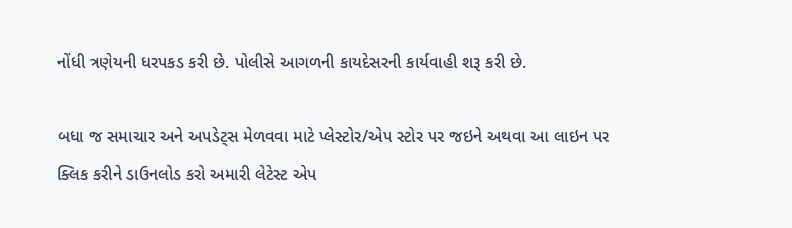નોંધી ત્રણેયની ધરપકડ કરી છે. પોલીસે આગળની કાયદેસરની કાર્યવાહી શરૂ કરી છે.

બધા જ સમાચાર અને અપડેટ્સ મેળવવા માટે પ્લેસ્ટોર/એપ સ્ટોર પર જઇને અથવા આ લાઇન પર ક્લિક કરીને ડાઉનલોડ કરો અમારી લેટેસ્ટ એપ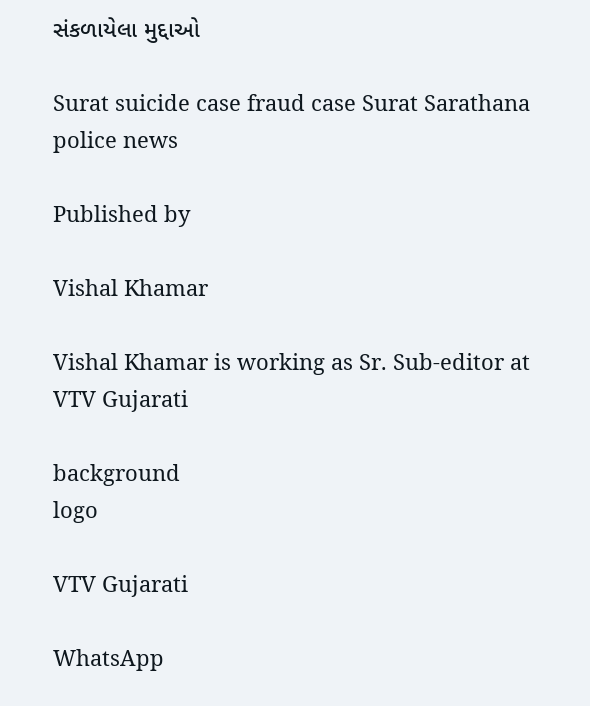સંકળાયેલા મુદ્દાઓ

Surat suicide case fraud case Surat Sarathana police news

Published by

Vishal Khamar

Vishal Khamar is working as Sr. Sub-editor at VTV Gujarati

background
logo

VTV Gujarati

WhatsApp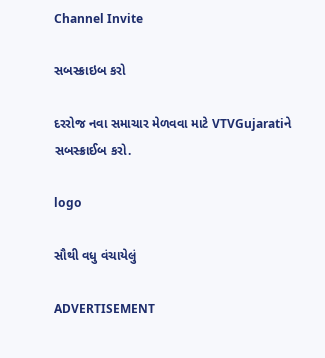Channel Invite

સબસ્ક્રાઇબ કરો

દરરોજ નવા સમાચાર મેળવવા માટે VTVGujaratiને સબસ્ક્રાઈબ કરો.

logo

સૌથી વધુ વંચાયેલું

ADVERTISEMENT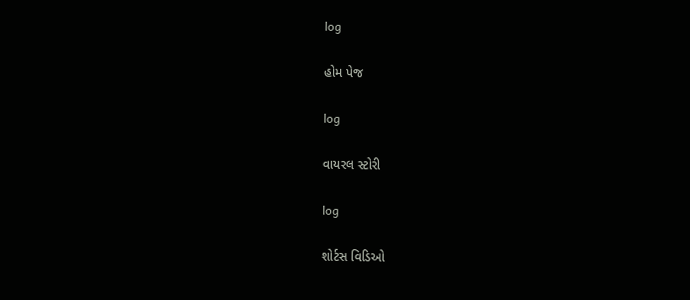log

હોમ પેજ

log

વાયરલ સ્ટોરી

log

શોર્ટસ વિડિઓ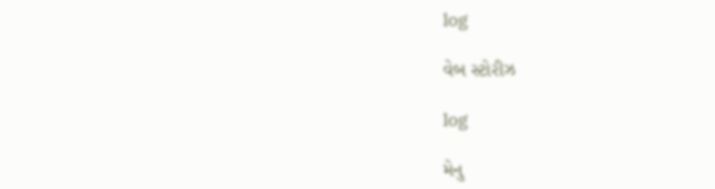log

વેબ સ્ટોરીઝ

log

મેનુ